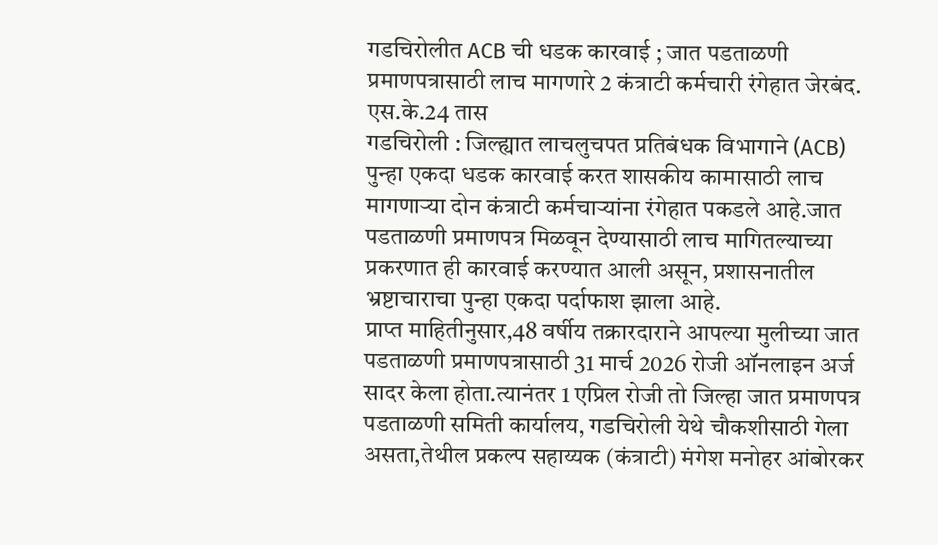गडचिरोलीत ACB ची धडक कारवाई ; जात पडताळणी प्रमाणपत्रासाठी लाच मागणारे 2 कंत्राटी कर्मचारी रंगेहात जेरबंद.
एस.के.24 तास
गडचिरोली : जिल्ह्यात लाचलुचपत प्रतिबंधक विभागाने (ACB) पुन्हा एकदा धडक कारवाई करत शासकीय कामासाठी लाच मागणाऱ्या दोन कंत्राटी कर्मचाऱ्यांना रंगेहात पकडले आहे.जात पडताळणी प्रमाणपत्र मिळवून देण्यासाठी लाच मागितल्याच्या प्रकरणात ही कारवाई करण्यात आली असून, प्रशासनातील भ्रष्टाचाराचा पुन्हा एकदा पर्दाफाश झाला आहे.
प्राप्त माहितीनुसार,48 वर्षीय तक्रारदाराने आपल्या मुलीच्या जात पडताळणी प्रमाणपत्रासाठी 31 मार्च 2026 रोजी ऑनलाइन अर्ज सादर केला होता.त्यानंतर 1 एप्रिल रोजी तो जिल्हा जात प्रमाणपत्र पडताळणी समिती कार्यालय, गडचिरोली येथे चौकशीसाठी गेला असता,तेथील प्रकल्प सहाय्यक (कंत्राटी) मंगेश मनोहर आंबोरकर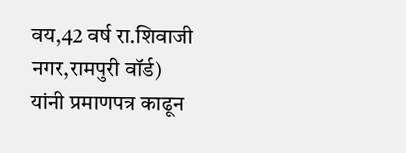वय,42 वर्ष रा.शिवाजी नगर,रामपुरी वॉर्ड) यांनी प्रमाणपत्र काढून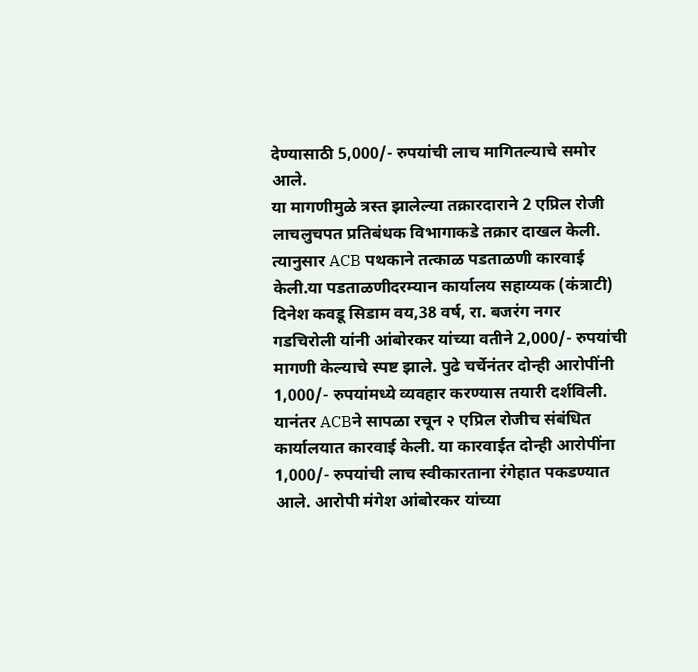देण्यासाठी 5,000/- रुपयांची लाच मागितल्याचे समोर आले.
या मागणीमुळे त्रस्त झालेल्या तक्रारदाराने 2 एप्रिल रोजी लाचलुचपत प्रतिबंधक विभागाकडे तक्रार दाखल केली. त्यानुसार ACB पथकाने तत्काळ पडताळणी कारवाई केली.या पडताळणीदरम्यान कार्यालय सहाय्यक (कंत्राटी) दिनेश कवडू सिडाम वय,38 वर्ष, रा. बजरंग नगर गडचिरोली यांनी आंबोरकर यांच्या वतीने 2,000/- रुपयांची मागणी केल्याचे स्पष्ट झाले. पुढे चर्चेनंतर दोन्ही आरोपींनी 1,000/- रुपयांमध्ये व्यवहार करण्यास तयारी दर्शविली.
यानंतर ACBने सापळा रचून २ एप्रिल रोजीच संबंधित कार्यालयात कारवाई केली. या कारवाईत दोन्ही आरोपींना 1,000/- रुपयांची लाच स्वीकारताना रंगेहात पकडण्यात आले. आरोपी मंगेश आंबोरकर यांच्या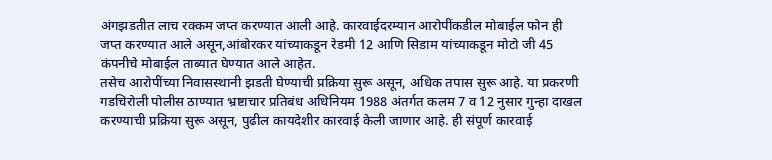अंगझडतीत लाच रक्कम जप्त करण्यात आली आहे. कारवाईदरम्यान आरोपींकडील मोबाईल फोन ही जप्त करण्यात आले असून,आंबोरकर यांच्याकडून रेडमी 12 आणि सिडाम यांच्याकडून मोटो जी 45 कंपनीचे मोबाईल ताब्यात घेण्यात आले आहेत.
तसेच आरोपींच्या निवासस्थानी झडती घेण्याची प्रक्रिया सुरू असून, अधिक तपास सुरू आहे. या प्रकरणी गडचिरोली पोलीस ठाण्यात भ्रष्टाचार प्रतिबंध अधिनियम 1988 अंतर्गत कलम 7 व 12 नुसार गुन्हा दाखल करण्याची प्रक्रिया सुरू असून, पुढील कायदेशीर कारवाई केली जाणार आहे. ही संपूर्ण कारवाई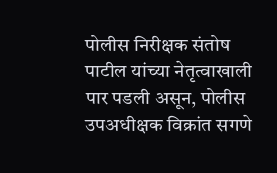पोलीस निरीक्षक संतोष पाटील यांच्या नेतृत्वाखाली पार पडली असून, पोलीस उपअधीक्षक विक्रांत सगणे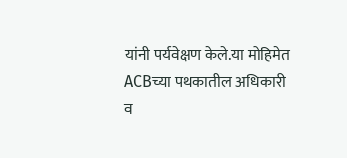यांनी पर्यवेक्षण केले.या मोहिमेत ACBच्या पथकातील अधिकारी व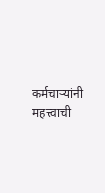कर्मचाऱ्यांनी महत्त्वाची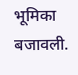भूमिका बजावली.